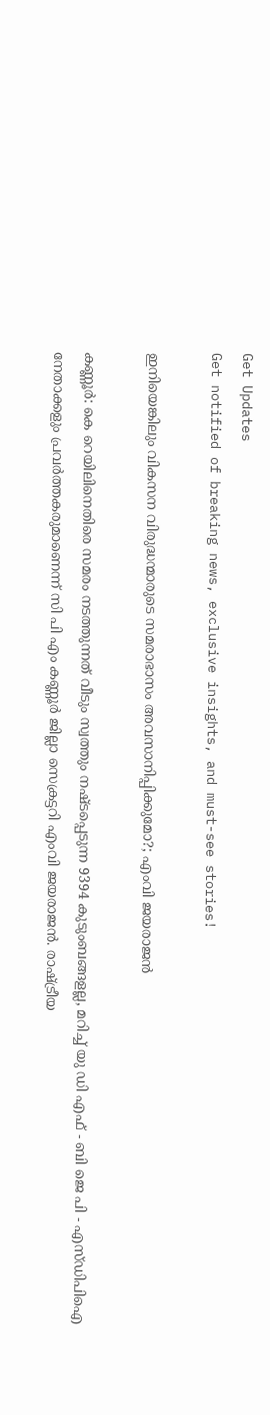Get Updates
Get notified of breaking news, exclusive insights, and must-see stories!

ഇനിയെങ്കിലും വികസന വിരുദ്ധന്മാരുടെ സമരാഭാസം അവസാനിപ്പിക്കുമോ?; എംവി ജയരാജന്‍

കണ്ണൂർ: കെ റെയിലിനെതിരെ സമരം നടത്തുന്നത് വീടും സ്വത്തും നഷ്ടപ്പെടുന്ന 9394 കുടുംബങ്ങളല്ല, മറിച്ച് യു ഡി എഫ് - ബി ജെ പി - എസ്ഡിപിഐ നേതാക്കളും പ്രവർത്തകരുമാണെന്ന് സി പി എം കണ്ണൂർ ജില്ലാ സെക്രട്ടറി എംവി ജയരാജന്‍. രാഷ്ട്രീയ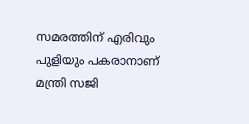സമരത്തിന് എരിവും പുളിയും പകരാനാണ് മന്ത്രി സജി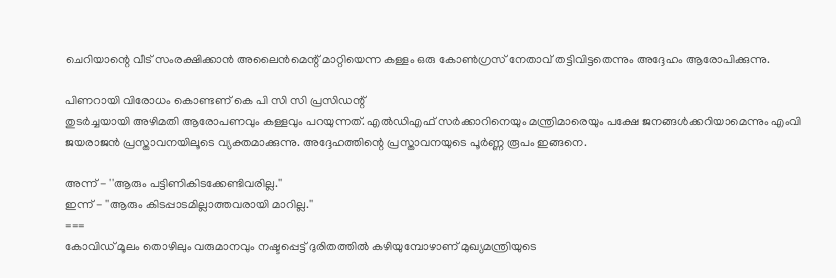ചെറിയാന്റെ വീട് സംരക്ഷിക്കാൻ അലൈൻമെന്റ് മാറ്റിയെന്ന കള്ളം ഒരു കോൺഗ്രസ് നേതാവ് തട്ടിവിട്ടതെന്നും അദ്ദേഹം ആരോപിക്കുന്നു.

പിണറായി വിരോധം കൊണ്ടണ് കെ പി സി സി പ്രസിഡന്റ്
തുടർച്ചയായി അഴിമതി ആരോപണവും കള്ളവും പറയുന്നത്. എൽഡിഎഫ് സർക്കാറിനെയും മന്ത്രിമാരെയും പക്ഷേ ജനങ്ങൾക്കറിയാമെന്നും എംവി ജയരാജന്‍ പ്രസ്താവനയിലൂടെ വ്യക്തമാക്കുന്നു. അദ്ദേഹത്തിന്റെ പ്രസ്താവനയുടെ പൂർണ്ണ രൂപം ഇങ്ങനെ.

അന്ന് - ''ആരും പട്ടിണികിടക്കേണ്ടിവരില്ല.''
ഇന്ന് - ''ആരും കിടപ്പാടമില്ലാത്തവരായി മാറില്ല.''
===
കോവിഡ് മൂലം തൊഴിലും വരുമാനവും നഷ്ടപ്പെട്ട് ദുരിതത്തിൽ കഴിയുമ്പോഴാണ് മുഖ്യമന്ത്രിയുടെ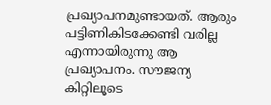പ്രഖ്യാപനമുണ്ടായത്. ആരും പട്ടിണികിടക്കേണ്ടി വരില്ല എന്നായിരുന്നു ആ പ്രഖ്യാപനം. സൗജന്യ കിറ്റിലൂടെ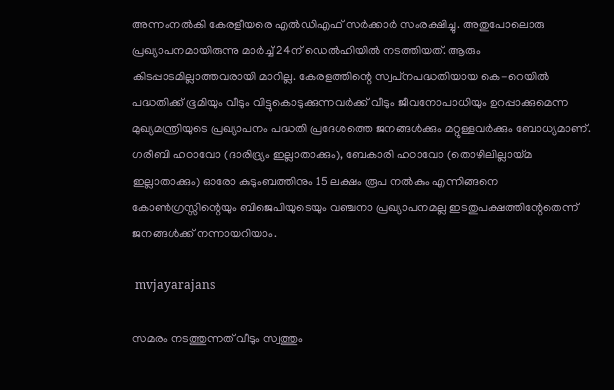അന്നംനൽകി കേരളീയരെ എൽഡിഎഫ് സർക്കാർ സംരക്ഷിച്ചു. അതുപോലൊരു പ്രഖ്യാപനമായിരുന്നു മാർച്ച് 24ന് ഡെൽഹിയിൽ നടത്തിയത്. ആരും കിടപ്പാടമില്ലാത്തവരായി മാറില്ല. കേരളത്തിന്റെ സ്വപ്‌നപദ്ധതിയായ കെ-റെയിൽ പദ്ധതിക്ക് ഭൂമിയും വീടും വിട്ടുകൊടുക്കുന്നവർക്ക് വീടും ജീവനോപാധിയും ഉറപ്പാക്കുമെന്ന മുഖ്യമന്ത്രിയുടെ പ്രഖ്യാപനം പദ്ധതി പ്രദേശത്തെ ജനങ്ങൾക്കും മറ്റുള്ളവർക്കും ബോധ്യമാണ്. ഗരീബി ഹഠാവോ (ദാരിദ്ര്യം ഇല്ലാതാക്കും), ബേകാരി ഹഠാവോ (തൊഴിലില്ലായ്മ ഇല്ലാതാക്കും) ഓരോ കുടുംബത്തിനും 15 ലക്ഷം രൂപ നൽകും എന്നിങ്ങനെ കോൺഗ്രസ്സിന്റെയും ബിജെപിയുടെയും വഞ്ചനാ പ്രഖ്യാപനമല്ല ഇടതുപക്ഷത്തിന്റേതെന്ന് ജനങ്ങൾക്ക് നന്നായറിയാം.

 mvjayarajans

സമരം നടത്തുന്നത് വീടും സ്വത്തും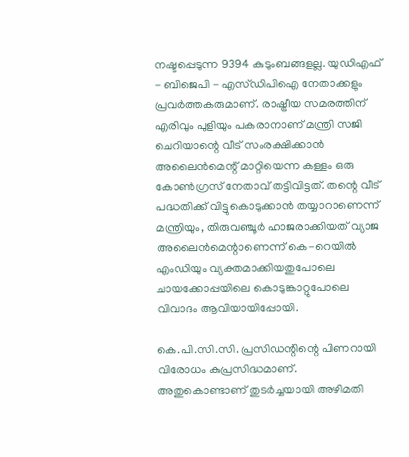നഷ്ടപ്പെടുന്ന 9394 കുടുംബങ്ങളല്ല. യുഡിഎഫ് - ബിജെപി - എസ്ഡിപിഐ നേതാക്കളും പ്രവർത്തകരുമാണ്. രാഷ്ട്രീയ സമരത്തിന് എരിവും പുളിയും പകരാനാണ് മന്ത്രി സജി ചെറിയാന്റെ വീട് സംരക്ഷിക്കാൻ അലൈൻമെന്റ് മാറ്റിയെന്ന കള്ളം ഒരു കോൺഗ്രസ് നേതാവ് തട്ടിവിട്ടത്. തന്റെ വീട് പദ്ധതിക്ക് വിട്ടുകൊടുക്കാൻ തയ്യാറാണെന്ന് മന്ത്രിയും, തിരുവഞ്ചൂർ ഹാജരാക്കിയത് വ്യാജ അലൈൻമെന്റാണെന്ന് കെ-റെയിൽ എംഡിയും വ്യക്തമാക്കിയതുപോലെ ചായക്കോപ്പയിലെ കൊടുങ്കാറ്റുപോലെ വിവാദം ആവിയായിപ്പോയി.

കെ.പി.സി.സി. പ്രസിഡന്റിന്റെ പിണറായി വിരോധം കുപ്രസിദ്ധമാണ്. അതുകൊണ്ടാണ് തുടർച്ചയായി അഴിമതി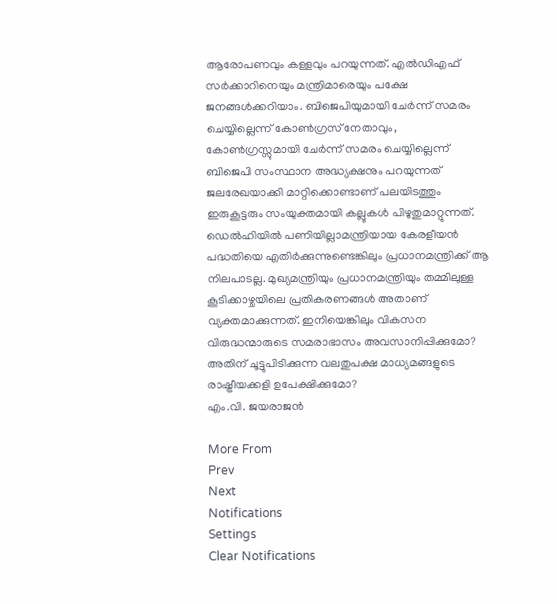ആരോപണവും കള്ളവും പറയുന്നത്. എൽഡിഎഫ് സർക്കാറിനെയും മന്ത്രിമാരെയും പക്ഷേ ജനങ്ങൾക്കറിയാം. ബിജെപിയുമായി ചേർന്ന് സമരം ചെയ്യില്ലെന്ന് കോൺഗ്രസ് നേതാവും, കോൺഗ്രസ്സുമായി ചേർന്ന് സമരം ചെയ്യില്ലെന്ന് ബിജെപി സംസ്ഥാന അദ്ധ്യക്ഷനും പറയുന്നത് ജലരേഖയാക്കി മാറ്റിക്കൊണ്ടാണ് പലയിടത്തും ഇരുകൂട്ടരും സംയുക്തമായി കല്ലുകൾ പിഴുതുമാറ്റുന്നത്. ഡെൽഹിയിൽ പണിയില്ലാമന്ത്രിയായ കേരളീയൻ പദ്ധതിയെ എതിർക്കുന്നുണ്ടെങ്കിലും പ്രധാനമന്ത്രിക്ക് ആ നിലപാടല്ല. മുഖ്യമന്ത്രിയും പ്രധാനമന്ത്രിയും തമ്മിലുള്ള കൂടിക്കാഴ്ചയിലെ പ്രതികരണങ്ങൾ അതാണ് വ്യക്തമാക്കുന്നത്. ഇനിയെങ്കിലും വികസന വിരുദ്ധന്മാരുടെ സമരാഭാസം അവസാനിപ്പിക്കുമോ? അതിന് ചൂട്ടുപിടിക്കുന്ന വലതുപക്ഷ മാധ്യമങ്ങളുടെ രാഷ്ട്രീയക്കളി ഉപേക്ഷിക്കുമോ?
എം.വി. ജയരാജൻ

More From
Prev
Next
Notifications
Settings
Clear Notifications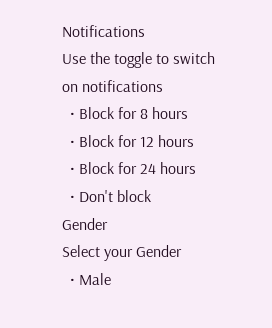Notifications
Use the toggle to switch on notifications
  • Block for 8 hours
  • Block for 12 hours
  • Block for 24 hours
  • Don't block
Gender
Select your Gender
  • Male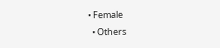• Female
  • Others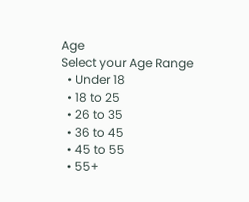Age
Select your Age Range
  • Under 18
  • 18 to 25
  • 26 to 35
  • 36 to 45
  • 45 to 55
  • 55+